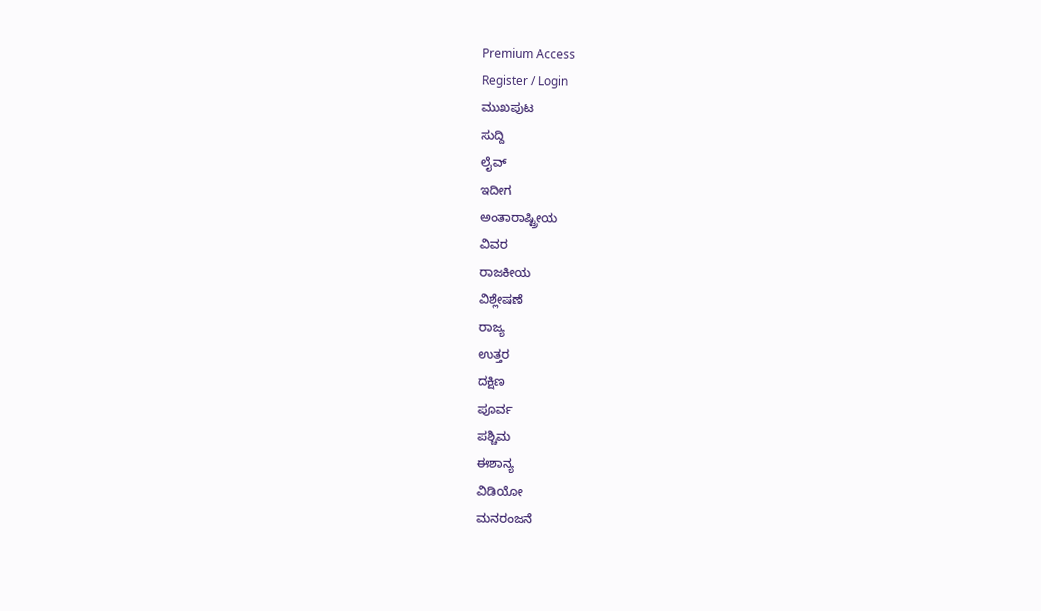Premium Access
Register / Login
ಮುಖಪುಟ
ಸುದ್ದಿ
ಲೈವ್
ಇದೀಗ
ಅಂತಾರಾಷ್ಟ್ರೀಯ
ವಿವರ
ರಾಜಕೀಯ
ವಿಶ್ಲೇಷಣೆ
ರಾಜ್ಯ
ಉತ್ತರ
ದಕ್ಷಿಣ
ಪೂರ್ವ
ಪಶ್ಚಿಮ
ಈಶಾನ್ಯ
ವಿಡಿಯೋ
ಮನರಂಜನೆ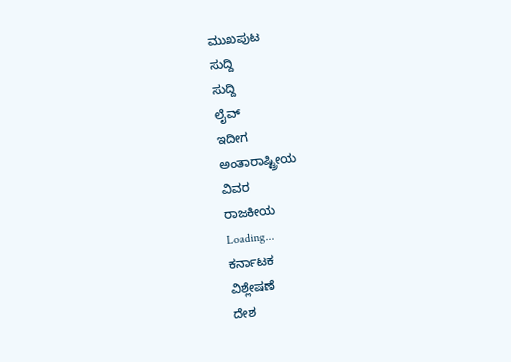ಮುಖಪುಟ
ಸುದ್ದಿ
ಸುದ್ದಿ
ಲೈವ್
ಇದೀಗ
ಅಂತಾರಾಷ್ಟ್ರೀಯ
ವಿವರ
ರಾಜಕೀಯ
Loading...
ಕರ್ನಾಟಕ
ವಿಶ್ಲೇಷಣೆ
ದೇಶ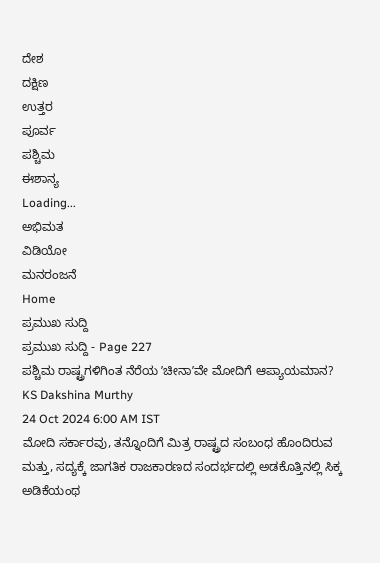ದೇಶ
ದಕ್ಷಿಣ
ಉತ್ತರ
ಪೂರ್ವ
ಪಶ್ಚಿಮ
ಈಶಾನ್ಯ
Loading...
ಅಭಿಮತ
ವಿಡಿಯೋ
ಮನರಂಜನೆ
Home
ಪ್ರಮುಖ ಸುದ್ದಿ
ಪ್ರಮುಖ ಸುದ್ದಿ - Page 227
ಪಶ್ಚಿಮ ರಾಷ್ಟ್ರಗಳಿಗಿಂತ ನೆರೆಯ ʼಚೀನಾʼವೇ ಮೋದಿಗೆ ಆಪ್ಯಾಯಮಾನ?
KS Dakshina Murthy
24 Oct 2024 6:00 AM IST
ಮೋದಿ ಸರ್ಕಾರವು, ತನ್ನೊಂದಿಗೆ ಮಿತ್ರ ರಾಷ್ಟ್ರದ ಸಂಬಂಧ ಹೊಂದಿರುವ ಮತ್ತು, ಸದ್ಯಕ್ಕೆ ಜಾಗತಿಕ ರಾಜಕಾರಣದ ಸಂದರ್ಭದಲ್ಲಿ ಅಡಕೊತ್ತಿನಲ್ಲಿ ಸಿಕ್ಕ ಅಡಿಕೆಯಂಥ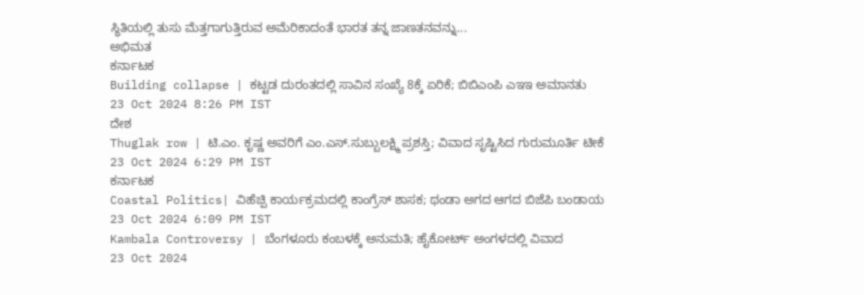ಸ್ಥಿತಿಯಲ್ಲಿ ತುಸು ಮೆತ್ತಗಾಗುತ್ತಿರುವ ಅಮೆರಿಕಾದಂತೆ ಭಾರತ ತನ್ನ ಜಾಣತನವನ್ನು...
ಅಭಿಮತ
ಕರ್ನಾಟಕ
Building collapse | ಕಟ್ಟಡ ದುರಂತದಲ್ಲಿ ಸಾವಿನ ಸಂಖ್ಯೆ 8ಕ್ಕೆ ಏರಿಕೆ; ಬಿಬಿಎಂಪಿ ಎಇಇ ಅಮಾನತು
23 Oct 2024 8:26 PM IST
ದೇಶ
Thuglak row | ಟಿ.ಎಂ. ಕೃಷ್ಣ ಅವರಿಗೆ ಎಂ.ಎಸ್.ಸುಬ್ಬುಲಕ್ಷ್ಮಿ ಪ್ರಶಸ್ತಿ; ವಿವಾದ ಸೃಷ್ಟಿಸಿದ ಗುರುಮೂರ್ತಿ ಟೀಕೆ
23 Oct 2024 6:29 PM IST
ಕರ್ನಾಟಕ
Coastal Politics| ವಿಹೆಚ್ಪಿ ಕಾರ್ಯಕ್ರಮದಲ್ಲಿ ಕಾಂಗ್ರೆಸ್ ಶಾಸಕ; ಥಂಡಾ ಅಗದ ಆಗದ ಬಿಜೆಪಿ ಬಂಡಾಯ
23 Oct 2024 6:09 PM IST
Kambala Controversy | ಬೆಂಗಳೂರು ಕಂಬಳಕ್ಕೆ ಅನುಮತಿ; ಹೈಕೋರ್ಟ್ ಅಂಗಳದಲ್ಲಿ ವಿವಾದ
23 Oct 2024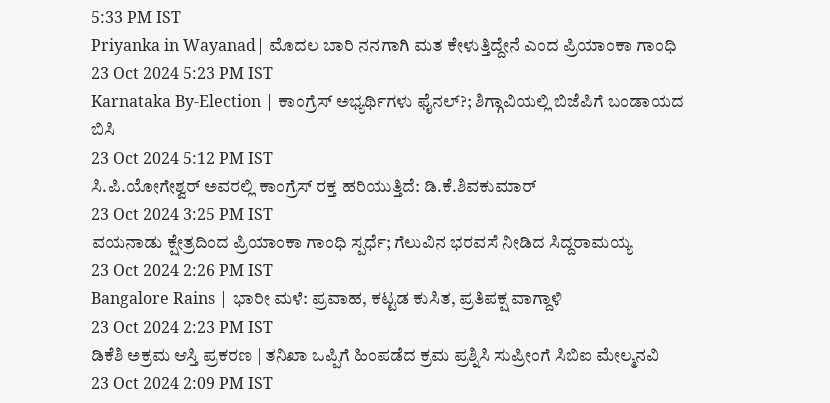5:33 PM IST
Priyanka in Wayanad| ಮೊದಲ ಬಾರಿ ನನಗಾಗಿ ಮತ ಕೇಳುತ್ತಿದ್ದೇನೆ ಎಂದ ಪ್ರಿಯಾಂಕಾ ಗಾಂಧಿ
23 Oct 2024 5:23 PM IST
Karnataka By-Election | ಕಾಂಗ್ರೆಸ್ ಅಭ್ಯರ್ಥಿಗಳು ಫೈನಲ್?; ಶಿಗ್ಗಾವಿಯಲ್ಲಿ ಬಿಜೆಪಿಗೆ ಬಂಡಾಯದ ಬಿಸಿ
23 Oct 2024 5:12 PM IST
ಸಿ.ಪಿ.ಯೋಗೇಶ್ವರ್ ಅವರಲ್ಲಿ ಕಾಂಗ್ರೆಸ್ ರಕ್ತ ಹರಿಯುತ್ತಿದೆ: ಡಿ.ಕೆ.ಶಿವಕುಮಾರ್
23 Oct 2024 3:25 PM IST
ವಯನಾಡು ಕ್ಷೇತ್ರದಿಂದ ಪ್ರಿಯಾಂಕಾ ಗಾಂಧಿ ಸ್ಪರ್ಧೆ; ಗೆಲುವಿನ ಭರವಸೆ ನೀಡಿದ ಸಿದ್ದರಾಮಯ್ಯ
23 Oct 2024 2:26 PM IST
Bangalore Rains | ಭಾರೀ ಮಳೆ: ಪ್ರವಾಹ, ಕಟ್ಟಡ ಕುಸಿತ, ಪ್ರತಿಪಕ್ಷ ವಾಗ್ದಾಳಿ
23 Oct 2024 2:23 PM IST
ಡಿಕೆಶಿ ಅಕ್ರಮ ಆಸ್ತಿ ಪ್ರಕರಣ | ತನಿಖಾ ಒಪ್ಪಿಗೆ ಹಿಂಪಡೆದ ಕ್ರಮ ಪ್ರಶ್ನಿಸಿ ಸುಪ್ರೀಂಗೆ ಸಿಬಿಐ ಮೇಲ್ಮನವಿ
23 Oct 2024 2:09 PM IST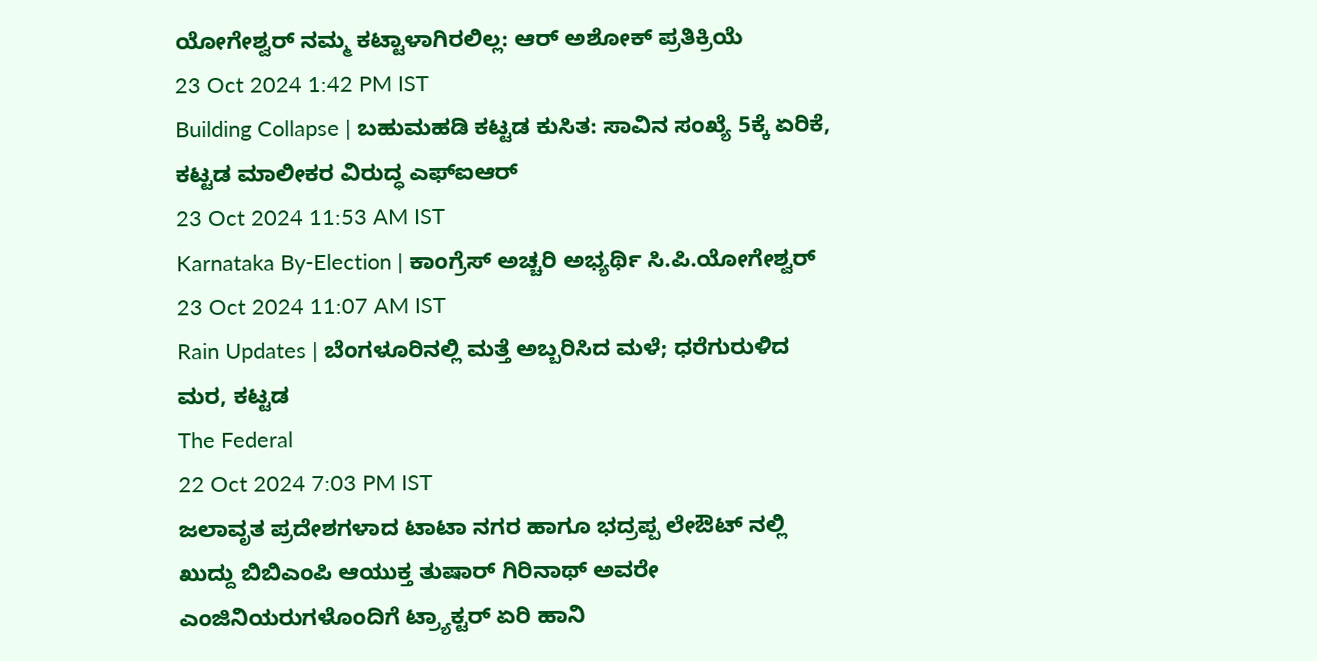ಯೋಗೇಶ್ವರ್ ನಮ್ಮ ಕಟ್ಟಾಳಾಗಿರಲಿಲ್ಲ: ಆರ್ ಅಶೋಕ್ ಪ್ರತಿಕ್ರಿಯೆ
23 Oct 2024 1:42 PM IST
Building Collapse | ಬಹುಮಹಡಿ ಕಟ್ಟಡ ಕುಸಿತ: ಸಾವಿನ ಸಂಖ್ಯೆ 5ಕ್ಕೆ ಏರಿಕೆ, ಕಟ್ಟಡ ಮಾಲೀಕರ ವಿರುದ್ಧ ಎಫ್ಐಆರ್
23 Oct 2024 11:53 AM IST
Karnataka By-Election | ಕಾಂಗ್ರೆಸ್ ಅಚ್ಚರಿ ಅಭ್ಯರ್ಥಿ ಸಿ.ಪಿ.ಯೋಗೇಶ್ವರ್
23 Oct 2024 11:07 AM IST
Rain Updates | ಬೆಂಗಳೂರಿನಲ್ಲಿ ಮತ್ತೆ ಅಬ್ಬರಿಸಿದ ಮಳೆ; ಧರೆಗುರುಳಿದ ಮರ, ಕಟ್ಟಡ
The Federal
22 Oct 2024 7:03 PM IST
ಜಲಾವೃತ ಪ್ರದೇಶಗಳಾದ ಟಾಟಾ ನಗರ ಹಾಗೂ ಭದ್ರಪ್ಪ ಲೇಔಟ್ ನಲ್ಲಿ ಖುದ್ದು ಬಿಬಿಎಂಪಿ ಆಯುಕ್ತ ತುಷಾರ್ ಗಿರಿನಾಥ್ ಅವರೇ ಎಂಜಿನಿಯರುಗಳೊಂದಿಗೆ ಟ್ರ್ಯಾಕ್ಟರ್ ಏರಿ ಹಾನಿ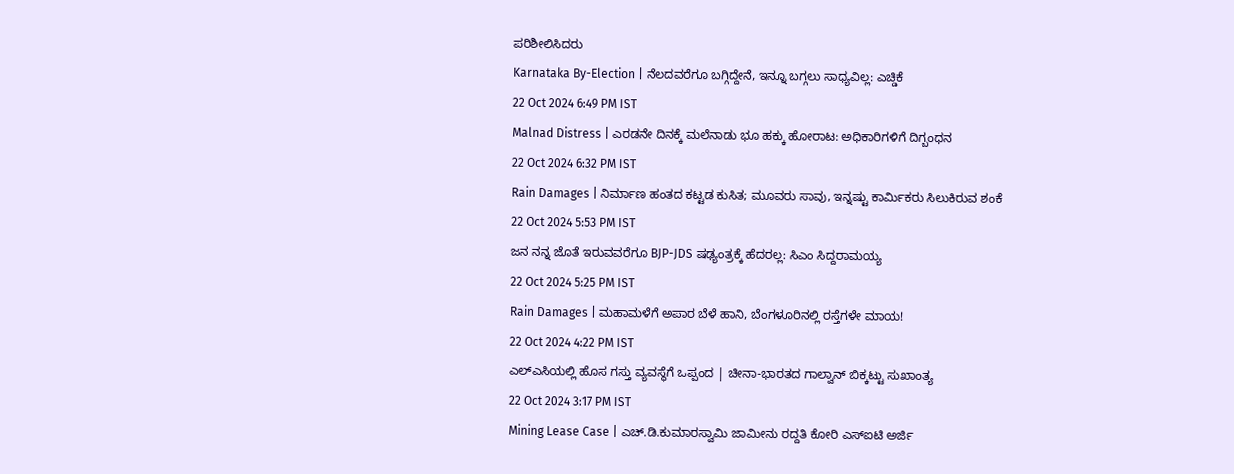ಪರಿಶೀಲಿಸಿದರು
Karnataka By-Election | ನೆಲದವರೆಗೂ ಬಗ್ಗಿದ್ದೇನೆ, ಇನ್ನೂ ಬಗ್ಗಲು ಸಾಧ್ಯವಿಲ್ಲ: ಎಚ್ಡಿಕೆ
22 Oct 2024 6:49 PM IST
Malnad Distress | ಎರಡನೇ ದಿನಕ್ಕೆ ಮಲೆನಾಡು ಭೂ ಹಕ್ಕು ಹೋರಾಟ: ಅಧಿಕಾರಿಗಳಿಗೆ ದಿಗ್ಬಂಧನ
22 Oct 2024 6:32 PM IST
Rain Damages | ನಿರ್ಮಾಣ ಹಂತದ ಕಟ್ಟಡ ಕುಸಿತ; ಮೂವರು ಸಾವು, ಇನ್ನಷ್ಟು ಕಾರ್ಮಿಕರು ಸಿಲುಕಿರುವ ಶಂಕೆ
22 Oct 2024 5:53 PM IST
ಜನ ನನ್ನ ಜೊತೆ ಇರುವವರೆಗೂ BJP-JDS ಷಢ್ಯಂತ್ರಕ್ಕೆ ಹೆದರಲ್ಲ: ಸಿಎಂ ಸಿದ್ದರಾಮಯ್ಯ
22 Oct 2024 5:25 PM IST
Rain Damages | ಮಹಾಮಳೆಗೆ ಅಪಾರ ಬೆಳೆ ಹಾನಿ, ಬೆಂಗಳೂರಿನಲ್ಲಿ ರಸ್ತೆಗಳೇ ಮಾಯ!
22 Oct 2024 4:22 PM IST
ಎಲ್ಎಸಿಯಲ್ಲಿ ಹೊಸ ಗಸ್ತು ವ್ಯವಸ್ಥೆಗೆ ಒಪ್ಪಂದ | ಚೀನಾ-ಭಾರತದ ಗಾಲ್ವಾನ್ ಬಿಕ್ಕಟ್ಟು ಸುಖಾಂತ್ಯ
22 Oct 2024 3:17 PM IST
Mining Lease Case | ಎಚ್.ಡಿ.ಕುಮಾರಸ್ವಾಮಿ ಜಾಮೀನು ರದ್ದತಿ ಕೋರಿ ಎಸ್ಐಟಿ ಅರ್ಜಿ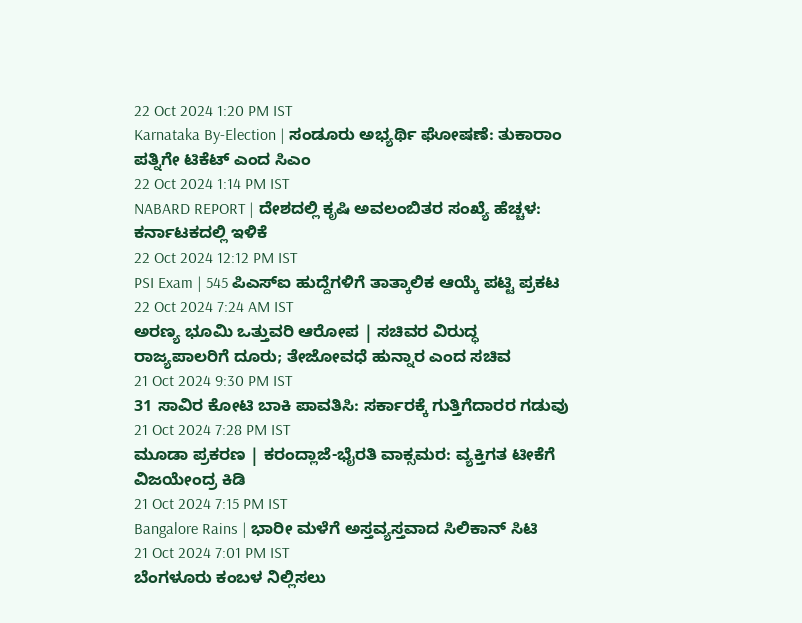22 Oct 2024 1:20 PM IST
Karnataka By-Election | ಸಂಡೂರು ಅಭ್ಯರ್ಥಿ ಘೋಷಣೆ: ತುಕಾರಾಂ ಪತ್ನಿಗೇ ಟಿಕೆಟ್ ಎಂದ ಸಿಎಂ
22 Oct 2024 1:14 PM IST
NABARD REPORT | ದೇಶದಲ್ಲಿ ಕೃಷಿ ಅವಲಂಬಿತರ ಸಂಖ್ಯೆ ಹೆಚ್ಚಳ: ಕರ್ನಾಟಕದಲ್ಲಿ ಇಳಿಕೆ
22 Oct 2024 12:12 PM IST
PSI Exam | 545 ಪಿಎಸ್ಐ ಹುದ್ದೆಗಳಿಗೆ ತಾತ್ಕಾಲಿಕ ಆಯ್ಕೆ ಪಟ್ಟಿ ಪ್ರಕಟ
22 Oct 2024 7:24 AM IST
ಅರಣ್ಯ ಭೂಮಿ ಒತ್ತುವರಿ ಆರೋಪ | ಸಚಿವರ ವಿರುದ್ಧ ರಾಜ್ಯಪಾಲರಿಗೆ ದೂರು; ತೇಜೋವಧೆ ಹುನ್ನಾರ ಎಂದ ಸಚಿವ
21 Oct 2024 9:30 PM IST
31 ಸಾವಿರ ಕೋಟಿ ಬಾಕಿ ಪಾವತಿಸಿ: ಸರ್ಕಾರಕ್ಕೆ ಗುತ್ತಿಗೆದಾರರ ಗಡುವು
21 Oct 2024 7:28 PM IST
ಮೂಡಾ ಪ್ರಕರಣ | ಕರಂದ್ಲಾಜೆ-ಭೈರತಿ ವಾಕ್ಸಮರ: ವ್ಯಕ್ತಿಗತ ಟೀಕೆಗೆ ವಿಜಯೇಂದ್ರ ಕಿಡಿ
21 Oct 2024 7:15 PM IST
Bangalore Rains | ಭಾರೀ ಮಳೆಗೆ ಅಸ್ತವ್ಯಸ್ತವಾದ ಸಿಲಿಕಾನ್ ಸಿಟಿ
21 Oct 2024 7:01 PM IST
ಬೆಂಗಳೂರು ಕಂಬಳ ನಿಲ್ಲಿಸಲು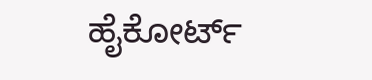ಹೈಕೋರ್ಟ್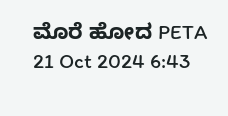ಮೊರೆ ಹೋದ PETA
21 Oct 2024 6:43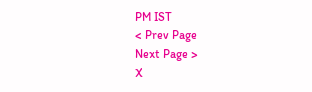PM IST
< Prev Page
Next Page >
X